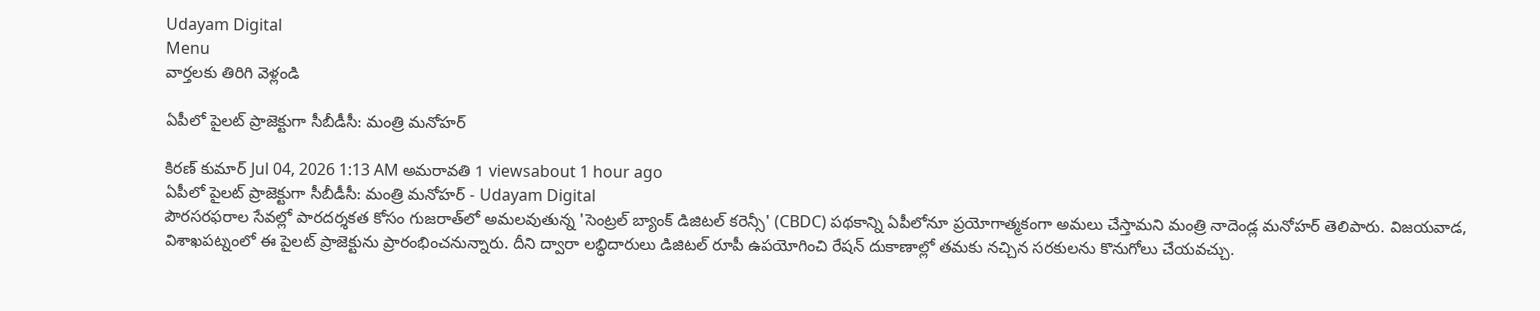Udayam Digital
Menu
వార్తలకు తిరిగి వెళ్లండి

ఏపీలో పైలట్‌ ప్రాజెక్టుగా సీబీడీసీ: మంత్రి మనోహర్

కిరణ్ కుమార్ Jul 04, 2026 1:13 AM అమరావతి 1 viewsabout 1 hour ago
ఏపీలో పైలట్‌ ప్రాజెక్టుగా సీబీడీసీ: మంత్రి మనోహర్ - Udayam Digital
పౌరసరఫరాల సేవల్లో పారదర్శకత కోసం గుజరాత్‌లో అమలవుతున్న 'సెంట్రల్ బ్యాంక్ డిజిటల్ కరెన్సీ' (CBDC) పథకాన్ని ఏపీలోనూ ప్రయోగాత్మకంగా అమలు చేస్తామని మంత్రి నాదెండ్ల మనోహర్ తెలిపారు. విజయవాడ, విశాఖపట్నంలో ఈ పైలట్ ప్రాజెక్టును ప్రారంభించనున్నారు. దీని ద్వారా లబ్ధిదారులు డిజిటల్ రూపీ ఉపయోగించి రేషన్ దుకాణాల్లో తమకు నచ్చిన సరకులను కొనుగోలు చేయవచ్చు.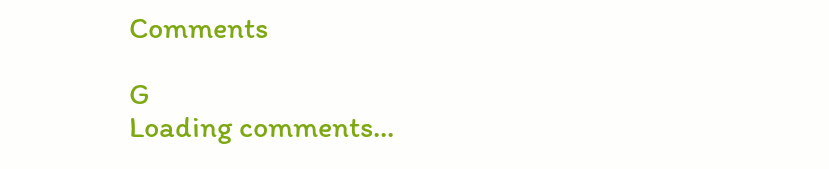Comments

G
Loading comments...